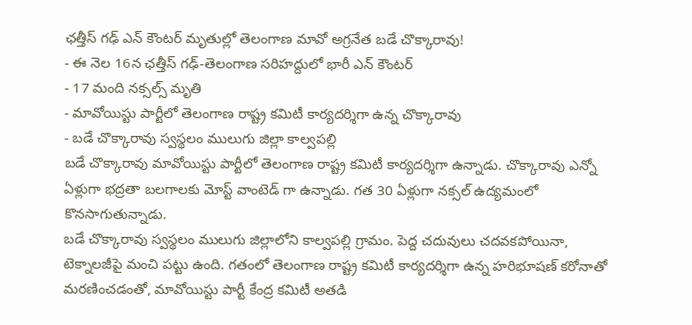ఛత్తీస్ గఢ్ ఎన్ కౌంటర్ మృతుల్లో తెలంగాణ మావో అగ్రనేత బడే చొక్కారావు!
- ఈ నెల 16న ఛత్తీస్ గఢ్-తెలంగాణ సరిహద్దులో భారీ ఎన్ కౌంటర్
- 17 మంది నక్సల్స్ మృతి
- మావోయిస్టు పార్టీలో తెలంగాణ రాష్ట్ర కమిటీ కార్యదర్శిగా ఉన్న చొక్కారావు
- బడే చొక్కారావు స్వస్థలం ములుగు జిల్లా కాల్వపల్లి
బడే చొక్కారావు మావోయిస్టు పార్టీలో తెలంగాణ రాష్ట్ర కమిటీ కార్యదర్శిగా ఉన్నాడు. చొక్కారావు ఎన్నో ఏళ్లుగా భద్రతా బలగాలకు మోస్ట్ వాంటెడ్ గా ఉన్నాడు. గత 30 ఏళ్లుగా నక్సల్ ఉద్యమంలో కొనసాగుతున్నాడు.
బడే చొక్కారావు స్వస్థలం ములుగు జిల్లాలోని కాల్వపల్లి గ్రామం. పెద్ద చదువులు చదవకపోయినా, టెక్నాలజీపై మంచి పట్టు ఉంది. గతంలో తెలంగాణ రాష్ట్ర కమిటీ కార్యదర్శిగా ఉన్న హరిభూషణ్ కరోనాతో మరణించడంతో, మావోయిస్టు పార్టీ కేంద్ర కమిటీ అతడి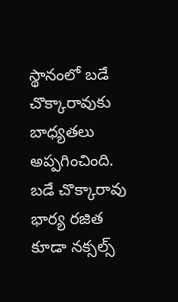స్థానంలో బడే చొక్కారావుకు బాధ్యతలు అప్పగించింది.
బడే చొక్కారావు భార్య రజిత కూడా నక్సల్స్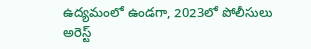ఉద్యమంలో ఉండగా, 2023లో పోలీసులు అరెస్ట్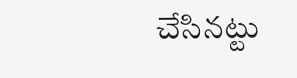చేసినట్టు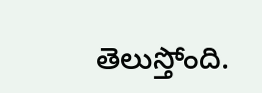తెలుస్తోంది.